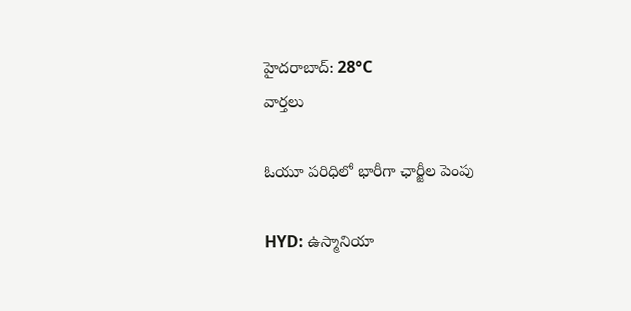హైదరాబాద్: 28°C
వార్తలు

ఓయూ పరిధిలో భారీగా ఛార్జీల పెంపు

HYD: ఉస్మానియా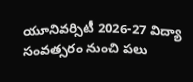యూనివర్సిటీ 2026-27 విద్యా సంవత్సరం నుంచి పలు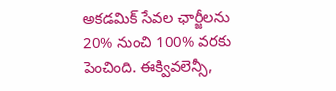అకడమిక్ సేవల ఛార్జీలను 20% నుంచి 100% వరకు పెంచింది. ఈక్వివలెన్సీ,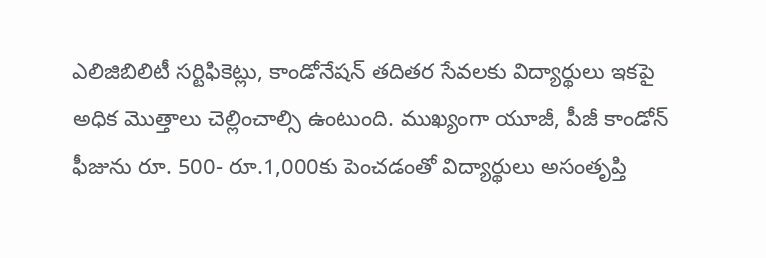ఎలిజిబిలిటీ సర్టిఫికెట్లు, కాండోనేషన్ తదితర సేవలకు విద్యార్థులు ఇకపై అధిక మొత్తాలు చెల్లించాల్సి ఉంటుంది. ముఖ్యంగా యూజీ, పీజీ కాండోన్ ఫీజును రూ. 500- రూ.1,000కు పెంచడంతో విద్యార్థులు అసంతృప్తి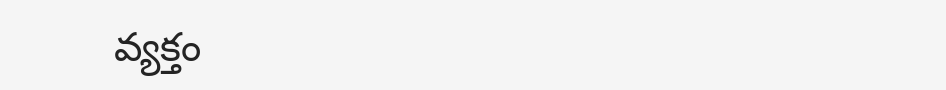వ్యక్తం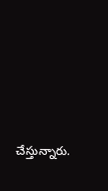చేస్తున్నారు.